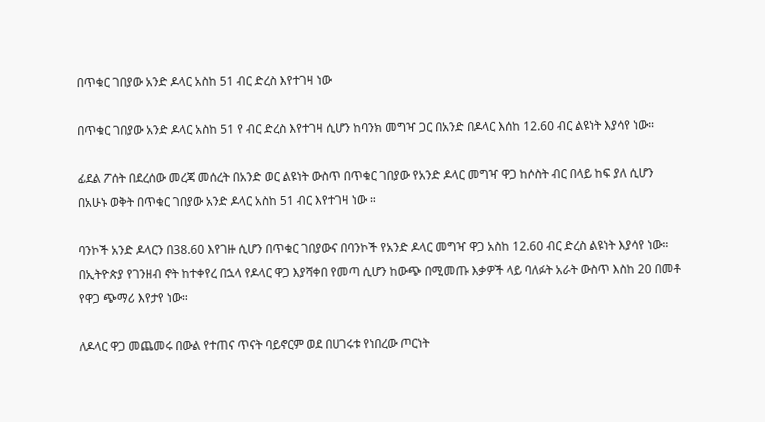በጥቁር ገበያው አንድ ዶላር አስከ 51 ብር ድረስ እየተገዛ ነው

በጥቁር ገበያው አንድ ዶላር አስከ 51 የ ብር ድረስ እየተገዛ ሲሆን ከባንክ መግዣ ጋር በአንድ በዶላር እሰከ 12.60 ብር ልዩነት እያሳየ ነው።

ፊደል ፖሰት በደረሰው መረጃ መሰረት በአንድ ወር ልዩነት ውስጥ በጥቁር ገበያው የአንድ ዶላር መግዣ ዋጋ ከሶስት ብር በላይ ከፍ ያለ ሲሆን በአሁኑ ወቅት በጥቁር ገበያው አንድ ዶላር አስከ 51 ብር እየተገዛ ነው ።

ባንኮች አንድ ዶላርን በ38.60 እየገዙ ሲሆን በጥቁር ገበያውና በባንኮች የአንድ ዶላር መግዣ ዋጋ አስከ 12.60 ብር ድረስ ልዩነት እያሳየ ነው።
በኢትዮጵያ የገንዘብ ኖት ከተቀየረ በኋላ የዶላር ዋጋ እያሻቀበ የመጣ ሲሆን ከውጭ በሚመጡ እቃዎች ላይ ባለፉት አራት ውስጥ እስከ 20 በመቶ የዋጋ ጭማሪ እየታየ ነው።

ለዶላር ዋጋ መጨመሩ በውል የተጠና ጥናት ባይኖርም ወደ በሀገሩቱ የነበረው ጦርነት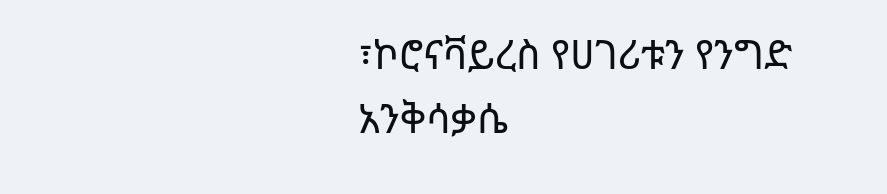፣ኮሮናቫይረስ የሀገሪቱን የንግድ አንቅሳቃሴ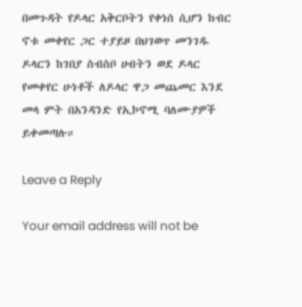በመጉዳት የዶላር አቅርቦትን የቀነሰ ሲሆን ከብር ኖቱ መቀየር ጋር ተያይዞ በህገወጥ መንገዱ ዶላርን ከገበያ ስብስቦ ሀብትን ወደ ዶላር የመቀየር ሁነቶች ለዶላር ዋጋ መጨመር እንደ መላ ምት በአንዳንድ የኢኮኖሚ ባለሙያዎች ይቀመጣሉ።

Leave a Reply

Your email address will not be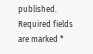published. Required fields are marked *